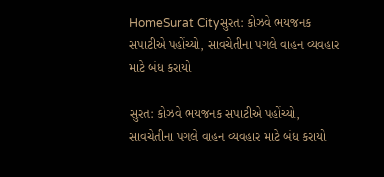HomeSurat Cityસુરત: કોઝવે ભયજનક સપાટીએ પહોંચ્યો, સાવચેતીના પગલે વાહન વ્યવહાર માટે બંધ કરાયો

સુરત: કોઝવે ભયજનક સપાટીએ પહોંચ્યો, સાવચેતીના પગલે વાહન વ્યવહાર માટે બંધ કરાયો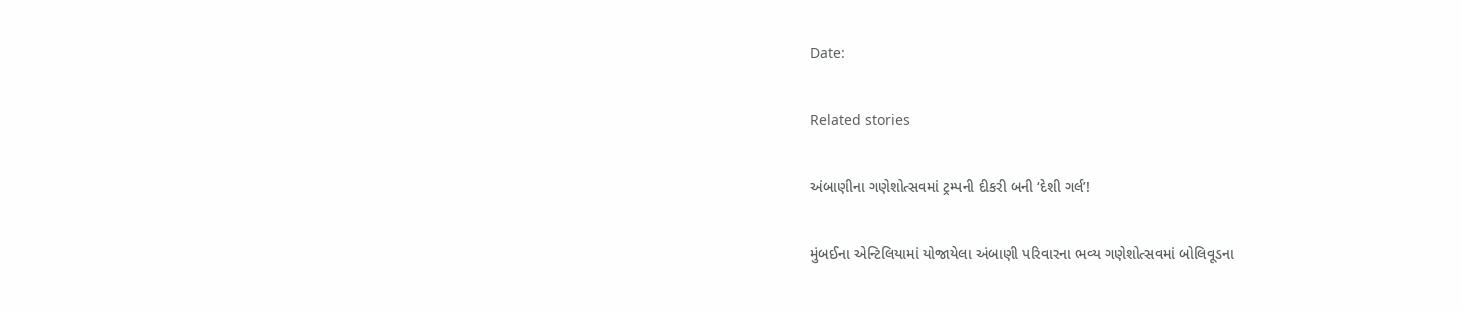Date:

Related stories

અંબાણીના ગણેશોત્સવમાં ટ્રમ્પની દીકરી બની ‘દેશી ગર્લ’!

મુંબઈના એન્ટિલિયામાં યોજાયેલા અંબાણી પરિવારના ભવ્ય ગણેશોત્સવમાં બોલિવૂડના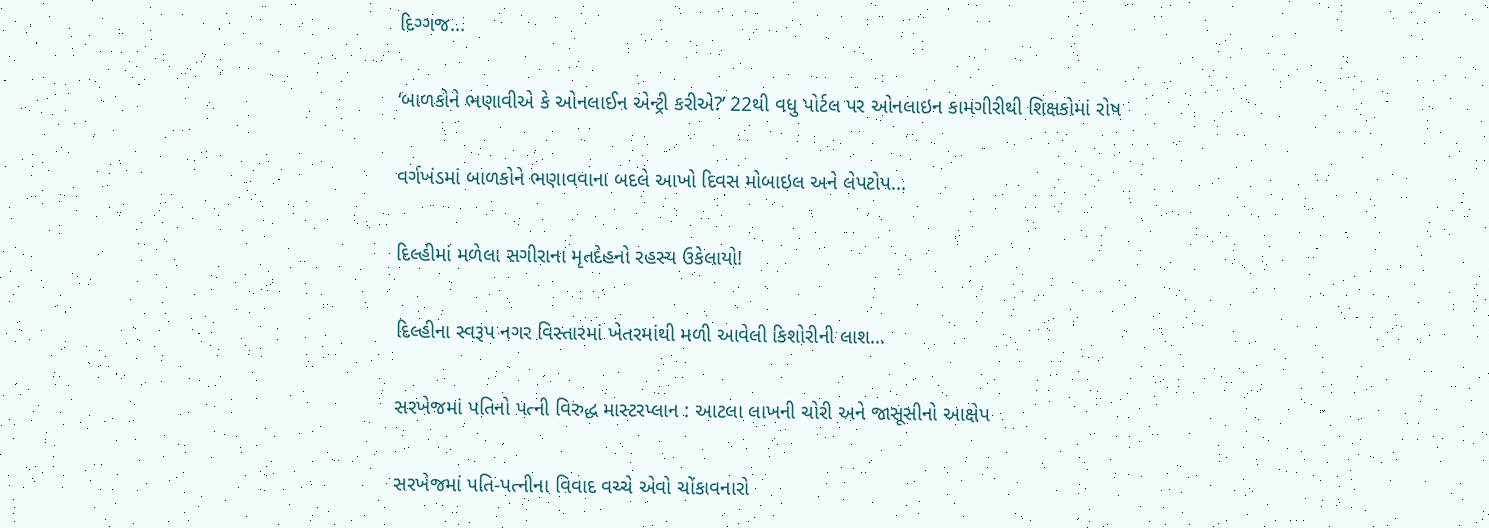દિગ્ગજ...

‘બાળકોને ભણાવીએ કે ઓનલાઈન એન્ટ્રી કરીએ?’ 22થી વધુ પોર્ટલ પર ઓનલાઇન કામગીરીથી શિક્ષકોમાં રોષ

વર્ગખંડમાં બાળકોને ભણાવવાના બદલે આખો દિવસ મોબાઇલ અને લેપટોપ...

દિલ્હીમાં મળેલા સગીરાના મૃતદેહનો રહસ્ય ઉકેલાયો!

દિલ્હીના સ્વરૂપ નગર વિસ્તારમાં ખેતરમાંથી મળી આવેલી કિશોરીની લાશ...

સરખેજમાં પતિનો પત્ની વિરુદ્ધ માસ્ટરપ્લાન : આટલા લાખની ચોરી અને જાસૂસીનો આક્ષેપ

સરખેજમાં પતિ-પત્નીના વિવાદ વચ્ચે એવો ચોંકાવનારો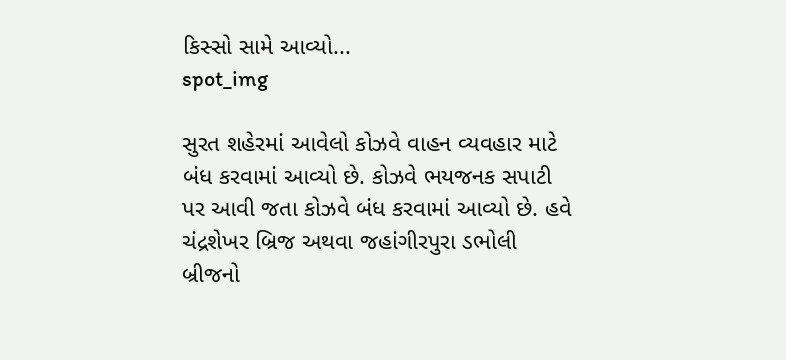કિસ્સો સામે આવ્યો...
spot_img

સુરત શહેરમાં આવેલો કોઝવે વાહન વ્યવહાર માટે બંધ કરવામાં આવ્યો છે. કોઝવે ભયજનક સપાટી પર આવી જતા કોઝવે બંધ કરવામાં આવ્યો છે. હવે ચંદ્રશેખર બ્રિજ અથવા જહાંગીરપુરા ડભોલી બ્રીજનો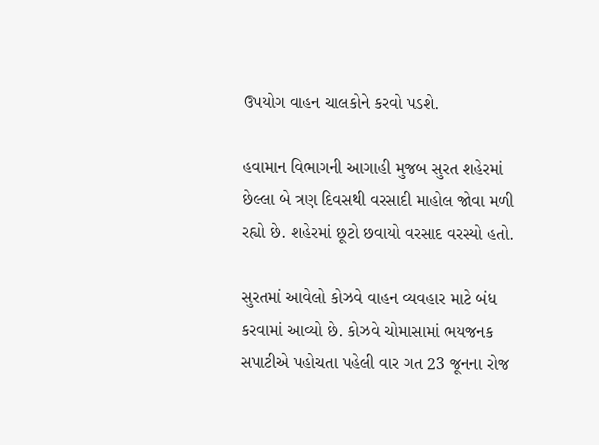ઉપયોગ વાહન ચાલકોને કરવો પડશે.

હવામાન વિભાગની આગાહી મુજબ સુરત શહેરમાં છેલ્લા બે ત્રણ દિવસથી વરસાદી માહોલ જોવા મળી રહ્યો છે. શહેરમાં છૂટો છવાયો વરસાદ વરસ્યો હતો.

સુરતમાં આવેલો કોઝવે વાહન વ્યવહાર માટે બંધ કરવામાં આવ્યો છે. કોઝવે ચોમાસામાં ભયજનક સપાટીએ પહોચતા પહેલી વાર ગત 23 જૂનના રોજ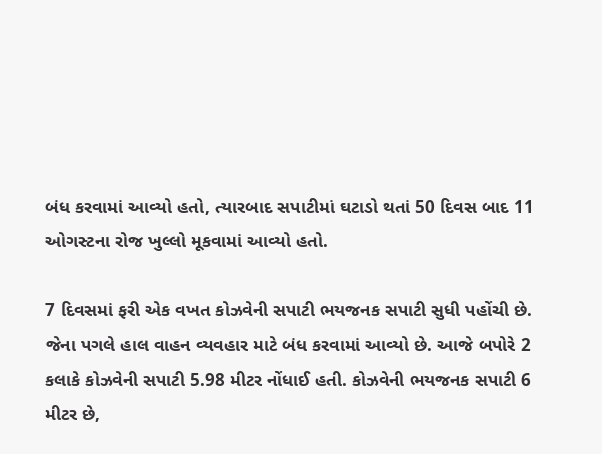બંધ કરવામાં આવ્યો હતો, ત્યારબાદ સપાટીમાં ઘટાડો થતાં 50 દિવસ બાદ 11 ઓગસ્ટના રોજ ખુલ્લો મૂકવામાં આવ્યો હતો.

7 દિવસમાં ફરી એક વખત કોઝવેની સપાટી ભયજનક સપાટી સુધી પહોંચી છે. જેના પગલે હાલ વાહન વ્યવહાર માટે બંધ કરવામાં આવ્યો છે. આજે બપોરે 2 કલાકે કોઝવેની સપાટી 5.98 મીટર નોંધાઈ હતી. કોઝવેની ભયજનક સપાટી 6 મીટર છે,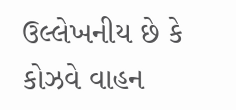ઉલ્લેખનીય છે કે કોઝવે વાહન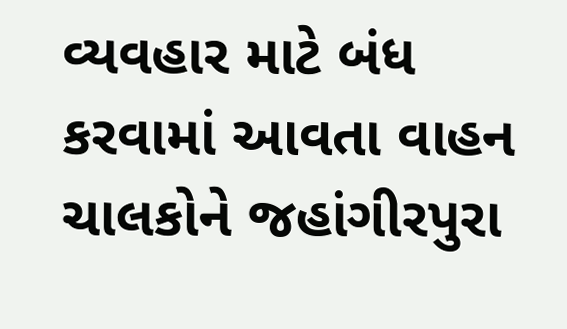વ્યવહાર માટે બંધ કરવામાં આવતા વાહન ચાલકોને જહાંગીરપુરા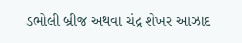ડભોલી બ્રીજ અથવા ચંદ્ર શેખર આઝાદ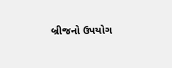બ્રીજનો ઉપયોગ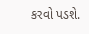કરવો પડશે.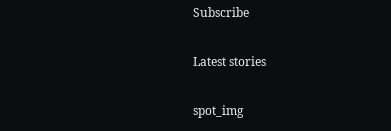Subscribe

Latest stories

spot_img